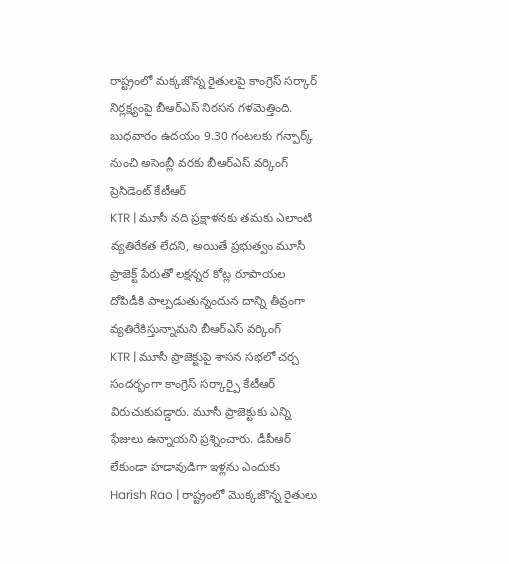రాష్ట్రంలో మక్కజొన్న రైతులపై కాంగ్రెస్ సర్కార్ నిర్లక్ష్యంపై బీఆర్ఎస్ నిరసన గళమెత్తింది. బుధవారం ఉదయం 9.30 గంటలకు గన్పార్క్ నుంచి అసెంబ్లీ వరకు బీఆర్ఎస్ వర్కింగ్ ప్రెసిడెంట్ కేటీఆర్
KTR | మూసీ నది ప్రక్షాళనకు తమకు ఎలాంటి వ్యతిరేకత లేదని, అయితే ప్రభుత్వం మూసీ ప్రాజెక్ట్ పేరుతో లక్షన్నర కోట్ల రూపాయల దోపిడీకి పాల్పడుతున్నందున దాన్ని తీవ్రంగా వ్యతిరేకిస్తున్నామని బీఆర్ఎస్ వర్కింగ్
KTR | మూసీ ప్రాజెక్టుపై శాసన సభలో చర్చ సందర్భంగా కాంగ్రెస్ సర్కార్పై కేటీఆర్ విరుచుకుపడ్డారు. మూసీ ప్రాజెక్టుకు ఎన్ని ఫేజులు ఉన్నాయని ప్రశ్నించారు. డీపీఆర్ లేకుండా హడావుడిగా ఇళ్లను ఎందుకు
Harish Rao | రాష్ట్రంలో మొక్కజొన్న రైతులు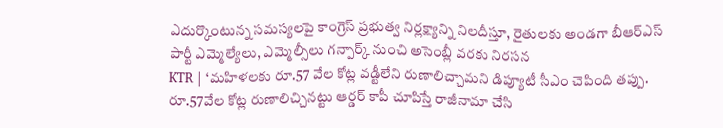ఎదుర్కొంటున్న సమస్యలపై కాంగ్రెస్ ప్రభుత్వ నిర్లక్ష్యాన్ని నిలదీస్తూ, రైతులకు అండగా బీఆర్ఎస్ పార్టీ ఎమ్మెల్యేలు, ఎమ్మెల్సీలు గన్పార్క్ నుంచి అసెంబ్లీ వరకు నిరసన
KTR | ‘మహిళలకు రూ.57 వేల కోట్ల వడ్టీలేని రుణాలిచ్చామని డిప్యూటీ సీఎం చెపింది తప్పు. రూ.57వేల కోట్ల రుణాలిచ్చినట్టు ఆర్డర్ కాపీ చూపిస్తే రాజీనామా చేసి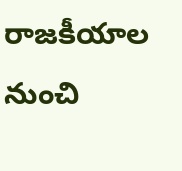రాజకీయాల నుంచి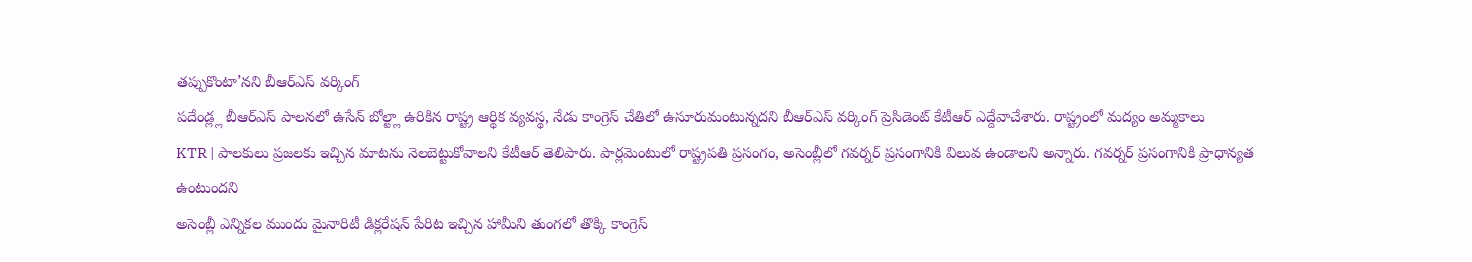తప్పుకొంటా’నని బీఆర్ఎస్ వర్కింగ్
పదేండ్ల్ల బీఆర్ఎస్ పాలనలో ఉసేన్ బోల్ట్లా ఉరికిన రాష్ట్ర ఆర్థిక వ్యవస్థ, నేడు కాంగ్రెస్ చేతిలో ఉసూరుమంటున్నదని బీఆర్ఎస్ వర్కింగ్ ప్రెసిడెంట్ కేటీఆర్ ఎద్దేవాచేశారు. రాష్ట్రంలో మద్యం అమ్మకాలు
KTR | పాలకులు ప్రజలకు ఇచ్చిన మాటను నెలబెట్టుకోవాలని కేటీఆర్ తెలిపారు. పార్లమెంటులో రాష్ట్రపతి ప్రసంగం, అసెంబ్లీలో గవర్నర్ ప్రసంగానికి విలువ ఉండాలని అన్నారు. గవర్నర్ ప్రసంగానికి ప్రాధాన్యత ఉంటుందని
అసెంబ్లీ ఎన్నికల ముందు మైనారిటీ డిక్లరేషన్ పేరిట ఇచ్చిన హామీని తుంగలో తొక్కి కాంగ్రెస్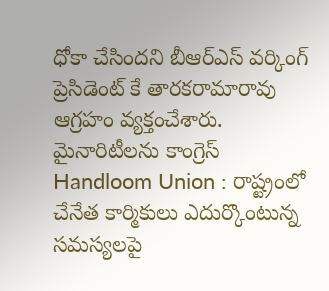ధోకా చేసిందని బీఆర్ఎస్ వర్కింగ్ ప్రెసిడెంట్ కే తారకరామారావు ఆగ్రహం వ్యక్తంచేశారు. మైనారిటీలను కాంగ్రెస్
Handloom Union : రాష్ట్రంలో చేనేత కార్మికులు ఎదుర్కొంటున్న సమస్యలపై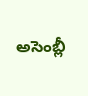అసెంబ్లీ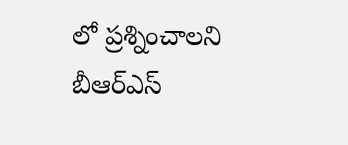లో ప్రశ్నించాలని బీఆర్ఎస్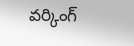వర్కింగ్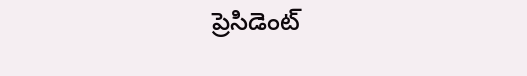ప్రెసిడెంట్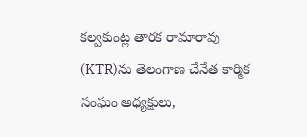కల్వకుంట్ల తారక రామారావు (KTR)ను తెలంగాణ చేనేత కార్మిక సంఘం అధ్యక్షులు,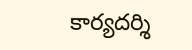కార్యదర్శి